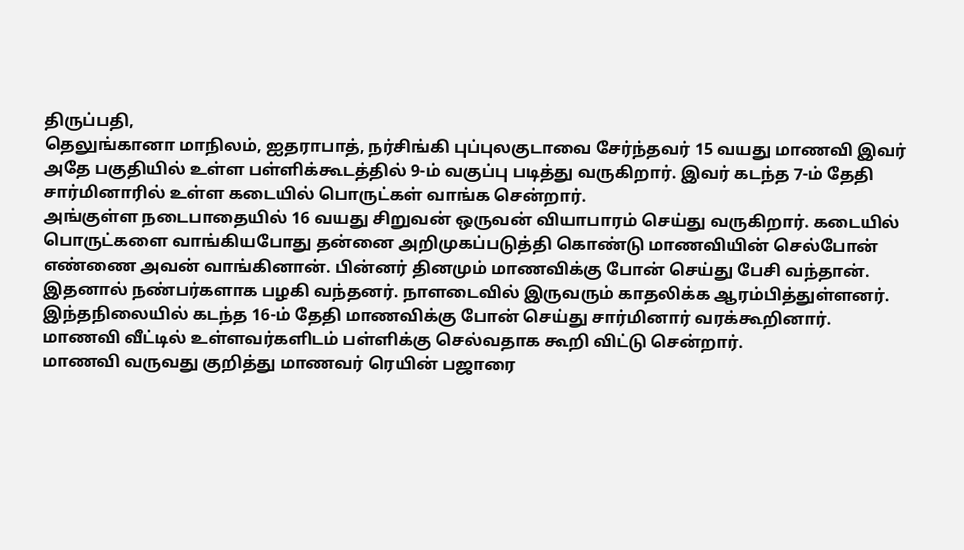திருப்பதி,
தெலுங்கானா மாநிலம், ஐதராபாத், நர்சிங்கி புப்புலகுடாவை சேர்ந்தவர் 15 வயது மாணவி இவர் அதே பகுதியில் உள்ள பள்ளிக்கூடத்தில் 9-ம் வகுப்பு படித்து வருகிறார். இவர் கடந்த 7-ம் தேதி சார்மினாரில் உள்ள கடையில் பொருட்கள் வாங்க சென்றார்.
அங்குள்ள நடைபாதையில் 16 வயது சிறுவன் ஒருவன் வியாபாரம் செய்து வருகிறார். கடையில் பொருட்களை வாங்கியபோது தன்னை அறிமுகப்படுத்தி கொண்டு மாணவியின் செல்போன் எண்ணை அவன் வாங்கினான். பின்னர் தினமும் மாணவிக்கு போன் செய்து பேசி வந்தான். இதனால் நண்பர்களாக பழகி வந்தனர். நாளடைவில் இருவரும் காதலிக்க ஆரம்பித்துள்ளனர்.
இந்தநிலையில் கடந்த 16-ம் தேதி மாணவிக்கு போன் செய்து சார்மினார் வரக்கூறினார். மாணவி வீட்டில் உள்ளவர்களிடம் பள்ளிக்கு செல்வதாக கூறி விட்டு சென்றார்.
மாணவி வருவது குறித்து மாணவர் ரெயின் பஜாரை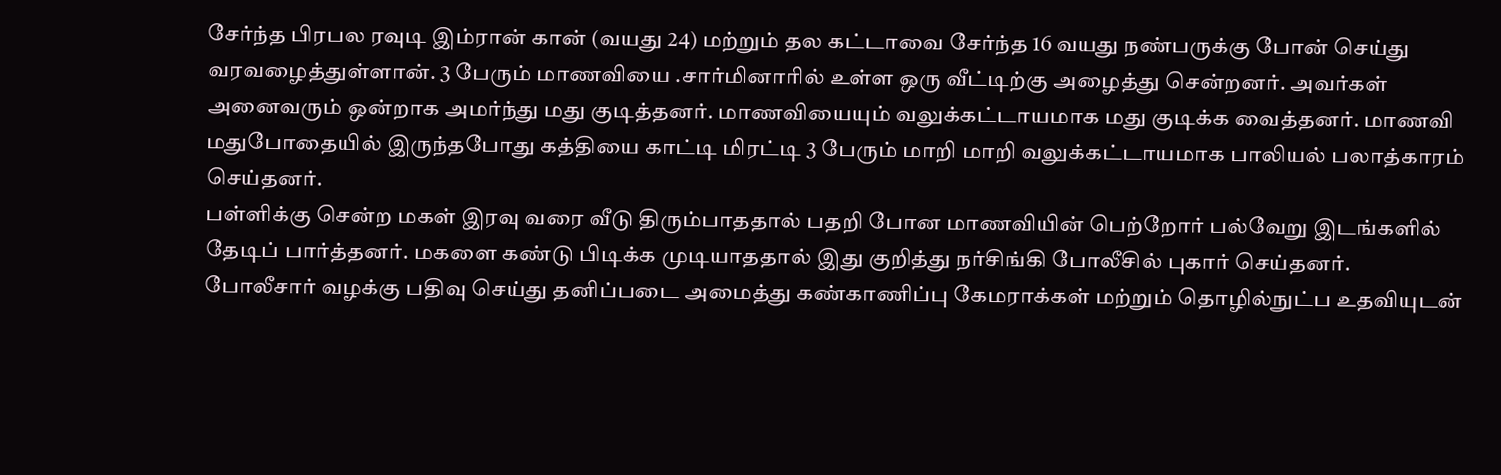சேர்ந்த பிரபல ரவுடி இம்ரான் கான் (வயது 24) மற்றும் தல கட்டாவை சேர்ந்த 16 வயது நண்பருக்கு போன் செய்து வரவழைத்துள்ளான். 3 பேரும் மாணவியை .சார்மினாரில் உள்ள ஒரு வீட்டிற்கு அழைத்து சென்றனர். அவர்கள் அனைவரும் ஒன்றாக அமர்ந்து மது குடித்தனர். மாணவியையும் வலுக்கட்டாயமாக மது குடிக்க வைத்தனர். மாணவி மதுபோதையில் இருந்தபோது கத்தியை காட்டி மிரட்டி 3 பேரும் மாறி மாறி வலுக்கட்டாயமாக பாலியல் பலாத்காரம் செய்தனர்.
பள்ளிக்கு சென்ற மகள் இரவு வரை வீடு திரும்பாததால் பதறி போன மாணவியின் பெற்றோர் பல்வேறு இடங்களில் தேடிப் பார்த்தனர். மகளை கண்டு பிடிக்க முடியாததால் இது குறித்து நர்சிங்கி போலீசில் புகார் செய்தனர். போலீசார் வழக்கு பதிவு செய்து தனிப்படை அமைத்து கண்காணிப்பு கேமராக்கள் மற்றும் தொழில்நுட்ப உதவியுடன்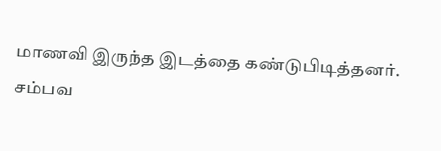மாணவி இருந்த இடத்தை கண்டுபிடித்தனர்.
சம்பவ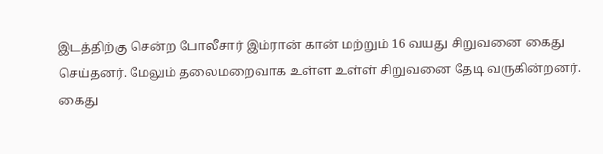இடத்திற்கு சென்ற போலீசார் இம்ரான் கான் மற்றும் 16 வயது சிறுவனை கைது செய்தனர். மேலும் தலைமறைவாக உள்ள உள்ள் சிறுவனை தேடி வருகின்றனர்.
கைது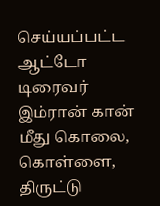செய்யப்பட்ட ஆட்டோ டிரைவர் இம்ரான் கான் மீது கொலை, கொள்ளை, திருட்டு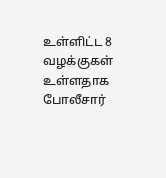உள்ளிட்ட 8 வழக்குகள் உள்ளதாக போலீசார்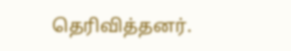தெரிவித்தனர்.